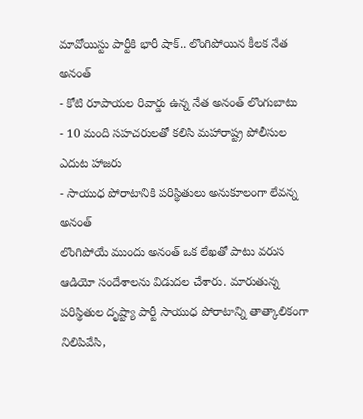మావోయిస్టు పార్టీకి భారీ షాక్.. లొంగిపోయిన కీలక నేత అనంత్
- కోటి రూపాయల రివార్డు ఉన్న నేత అనంత్ లొంగుబాటు
- 10 మంది సహచరులతో కలిసి మహారాష్ట్ర పోలీసుల ఎదుట హాజరు
- సాయుధ పోరాటానికి పరిస్థితులు అనుకూలంగా లేవన్న అనంత్
లొంగిపోయే ముందు అనంత్ ఒక లేఖతో పాటు వరుస ఆడియో సందేశాలను విడుదల చేశారు. మారుతున్న పరిస్థితుల దృష్ట్యా పార్టీ సాయుధ పోరాటాన్ని తాత్కాలికంగా నిలిపివేసి,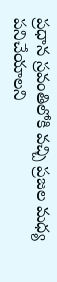ప్రధాన స్రవంతిలోకి వచ్చి ప్రజల మధ్య పనిచేయాలని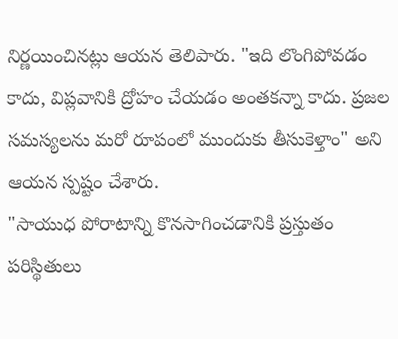నిర్ణయించినట్లు ఆయన తెలిపారు. "ఇది లొంగిపోవడం కాదు, విప్లవానికి ద్రోహం చేయడం అంతకన్నా కాదు. ప్రజల సమస్యలను మరో రూపంలో ముందుకు తీసుకెళ్తాం" అని ఆయన స్పష్టం చేశారు.
"సాయుధ పోరాటాన్ని కొనసాగించడానికి ప్రస్తుతం పరిస్థితులు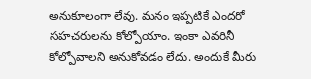అనుకూలంగా లేవు. మనం ఇప్పటికే ఎందరో సహచరులను కోల్పోయాం. ఇంకా ఎవరినీ కోల్పోవాలని అనుకోవడం లేదు. అందుకే మీరు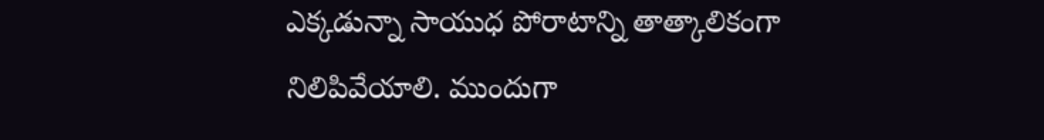ఎక్కడున్నా సాయుధ పోరాటాన్ని తాత్కాలికంగా నిలిపివేయాలి. ముందుగా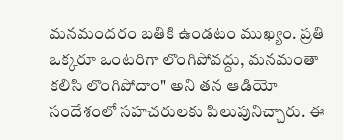మనమందరం బతికి ఉండటం ముఖ్యం. ప్రతి ఒక్కరూ ఒంటరిగా లొంగిపోవద్దు, మనమంతా కలిసి లొంగిపోదాం" అని తన ఆడియో సందేశంలో సహచరులకు పిలుపునిచ్చారు. ఈ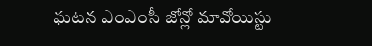ఘటన ఎంఎంసీ జోన్లో మావోయిస్టు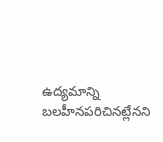ఉద్యమాన్ని బలహీనపరిచినట్లేనని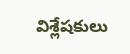విశ్లేషకులు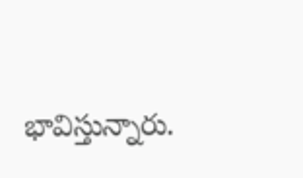భావిస్తున్నారు.